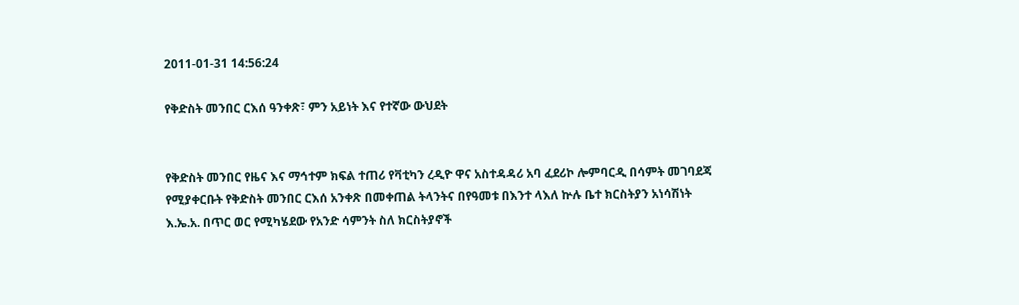2011-01-31 14:56:24

የቅድስት መንበር ርእሰ ዓንቀጽ፣ ምን አይነት እና የተኛው ውህደት


የቅድስት መንበር የዜና እና ማኅተም ክፍል ተጠሪ የቫቲካን ረዲዮ ዋና አስተዳዳሪ አባ ፈደሪኮ ሎምባርዲ በሳምት መገባደጃ የሚያቀርቡት የቅድስት መንበር ርእሰ አንቀጽ በመቀጠል ትላንትና በየዓመቱ በእንተ ላእለ ኵሉ ቤተ ክርስትያን አነሳሽነት እ.ኤ.አ. በጥር ወር የሚካሄደው የአንድ ሳምንት ስለ ክርስትያኖች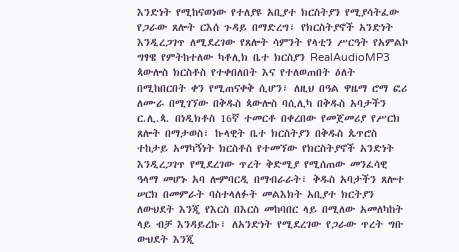እንድነት የሚከናወነው የተለያዩ አቢያተ ክርስትያን የሚያሳትፈው የጋራው ጸሎት ርእሰ ጉዳይ በማድረግ፣ የክርስትያኖች አንድነት እንዲረጋገጥ ለሚደረገው የጸሎት ሳምንት የላቲን ሥርዓት የአምልኮ ግፃዌ የምትከተለው ካቶሊክ ቤተ ክርስያን RealAudioMP3 ጳውሎስ ክርስቶስ የተቀበለበት እና የተለወጠበት ዕለት በሚከበርበት ቀን የሚጠናቀቅ ሲሆን፣ ለዚህ በዓል ዋዜማ ሮማ ፎሪ ለሙራ በሚገኘው በቅዱስ ጳውሎስ ባሲሊካ በቅዱስ አባታችን ር.ሊ.ጳ. በነዲክቶስ 16ኛ ተመርቶ በቀረበው የመጀመሪያ የሥርክ ጸሎት በማታወስ፣ ኩላዊት ቤተ ክርስትያን በቅዱስ ጴጥሮስ ተከታይ አማካኝነት ክርስቶስ የተመኘው የክርስትያኖች አንድነት እንዲረጋገጥ የሚደረገው ጥረት ቅድሚያ የሚሰጠው መንፈሳዊ ዓላማ መሆኑ አባ ሎምባርዲ በማብራራት፣ ቅዱስ አባታችን ጸሎተ ሠርክ በመምራት ባስተላለፉት መልእክት አቢያተ ክርትያን ለውህደት እንጂ የእርስ በእርስ መከባበር ላይ በሚለው አመለካከት ላይ ብቻ እንዳይረኩ፣ ለአንድነት የሚደረገው የጋራው ጥረት ግቡ ውህደት እንጂ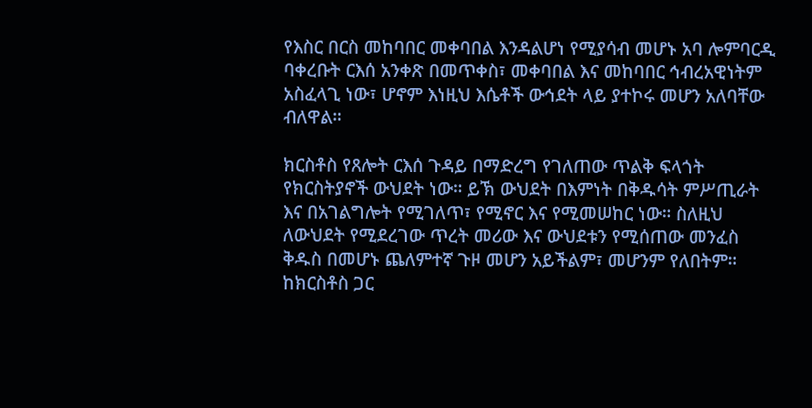የእስር በርስ መከባበር መቀባበል እንዳልሆነ የሚያሳብ መሆኑ አባ ሎምባርዲ ባቀረቡት ርእሰ አንቀጽ በመጥቀስ፣ መቀባበል እና መከባበር ኅብረአዊነትም አስፈላጊ ነው፣ ሆኖም እነዚህ እሴቶች ውኅደት ላይ ያተኮሩ መሆን አለባቸው ብለዋል።

ክርስቶስ የጸሎት ርእሰ ጉዳይ በማድረግ የገለጠው ጥልቅ ፍላጎት የክርስትያኖች ውህደት ነው። ይኽ ውህደት በእምነት በቅዱሳት ምሥጢራት እና በአገልግሎት የሚገለጥ፣ የሚኖር እና የሚመሠከር ነው። ስለዚህ ለውህደት የሚደረገው ጥረት መሪው እና ውህደቱን የሚሰጠው መንፈስ ቅዱስ በመሆኑ ጨለምተኛ ጉዞ መሆን አይችልም፣ መሆንም የለበትም። ከክርስቶስ ጋር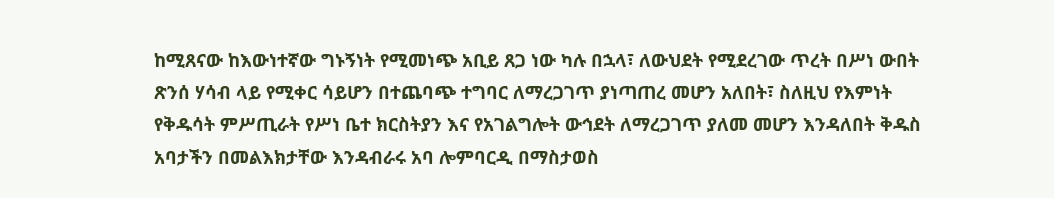ከሚጸናው ከእውነተኛው ግኑኝነት የሚመነጭ አቢይ ጸጋ ነው ካሉ በኋላ፣ ለውህደት የሚደረገው ጥረት በሥነ ውበት ጽንሰ ሃሳብ ላይ የሚቀር ሳይሆን በተጨባጭ ተግባር ለማረጋገጥ ያነጣጠረ መሆን አለበት፣ ስለዚህ የእምነት የቅዱሳት ምሥጢራት የሥነ ቤተ ክርስትያን እና የአገልግሎት ውኅደት ለማረጋገጥ ያለመ መሆን እንዳለበት ቅዱስ አባታችን በመልእክታቸው እንዳብራሩ አባ ሎምባርዲ በማስታወስ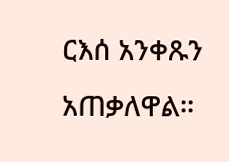ርእሰ አንቀጹን አጠቃለዋል።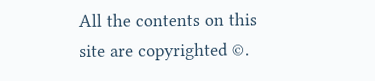All the contents on this site are copyrighted ©.